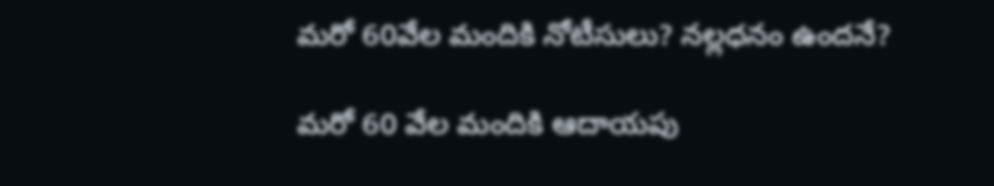మరో 60వేల మందికి నోటీసులు? నల్లధనం ఉందనే?

మరో 60 వేల మందికి ఆదాయపు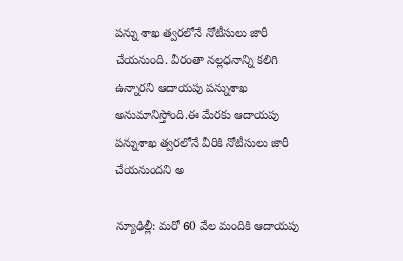పన్ను శాఖ త్వరలోనే నోటీసులు జారీ చేయనుంది. వీరంతా నల్లధనాన్ని కలిగి ఉన్నారని ఆదాయపు పన్నుశాఖ అనుమానిస్తోంది.ఈ మేరకు ఆదాయపు పన్నుశాఖ త్వరలోనే వీరికి నోటీసులు జారీ చేయనుందని అ

న్యూఢిల్లీ: మరో 60 వేల మందికి ఆదాయపు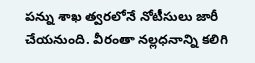పన్ను శాఖ త్వరలోనే నోటీసులు జారీ చేయనుంది. వీరంతా నల్లధనాన్ని కలిగి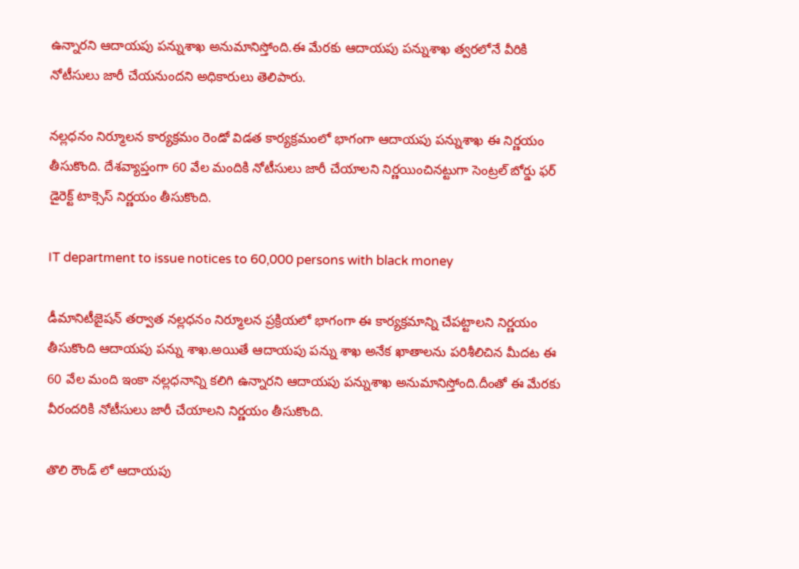ఉన్నారని ఆదాయపు పన్నుశాఖ అనుమానిస్తోంది.ఈ మేరకు ఆదాయపు పన్నుశాఖ త్వరలోనే వీరికి నోటీసులు జారీ చేయనుందని అధికారులు తెలిపారు.

నల్లధనం నిర్మూలన కార్యక్రమం రెండో విడత కార్యక్రమంలో భాగంగా ఆదాయపు పన్నుశాఖ ఈ నిర్ణయం తీసుకొంది. దేశవ్యాప్తంగా 60 వేల మందికి నోటీసులు జారీ చేయాలని నిర్ణయించినట్టుగా సెంట్రల్ బోర్డు ఫర్ డైరెక్ట్ టాక్సెస్ నిర్ణయం తీసుకొంది.

IT department to issue notices to 60,000 persons with black money

డీమానిటీజైషన్ తర్వాత నల్లధనం నిర్మూలన ప్రక్రియలో భాగంగా ఈ కార్యక్రమాన్ని చేపట్టాలని నిర్ణయం తీసుకొంది ఆదాయపు పన్ను శాఖ.అయితే ఆదాయపు పన్ను శాఖ అనేక ఖాతాలను పరిశీలిచిన మీదట ఈ 60 వేల మంది ఇంకా నల్లధనాన్ని కలిగి ఉన్నారని ఆదాయపు పన్నుశాఖ అనుమానిస్తోంది.దీంతో ఈ మేరకు వీరందరికి నోటీసులు జారీ చేయాలని నిర్ణయం తీసుకొంది.

తొలి రౌండ్ లో ఆదాయపు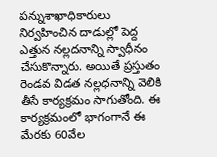పన్నుశాఖాధికారులు నిర్వహించిన దాడుల్లో పెద్ద ఎత్తున నల్లదనాన్ని స్వాధీనం చేసుకొన్నారు. అయితే ప్రస్తుతం రెండవ విడత నల్లధనాన్ని వెలికి తీసే కార్యక్రమం సాగుతోంది. ఈ కార్యక్రమంలో భాగంగానే ఈ మేరకు 60వేల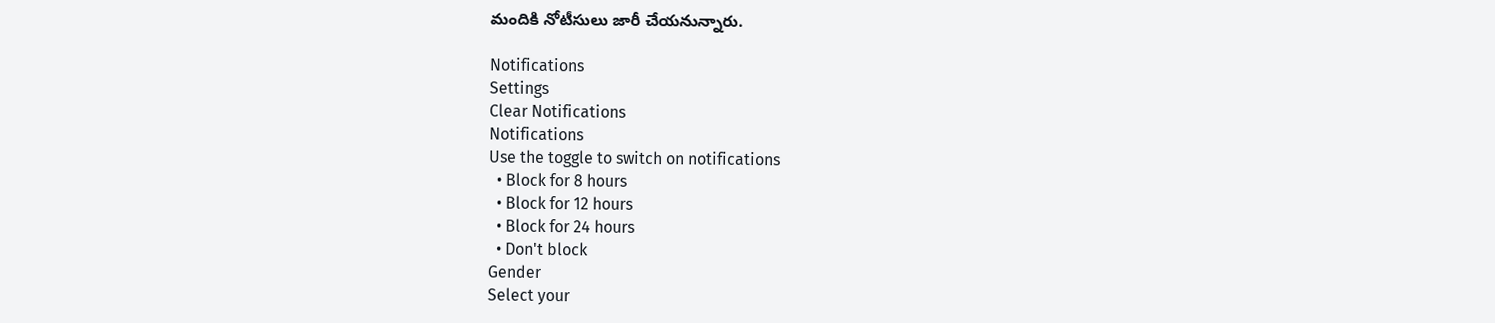మందికి నోటీసులు జారీ చేయనున్నారు.

Notifications
Settings
Clear Notifications
Notifications
Use the toggle to switch on notifications
  • Block for 8 hours
  • Block for 12 hours
  • Block for 24 hours
  • Don't block
Gender
Select your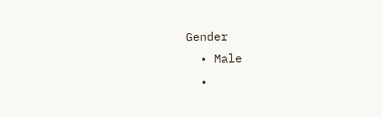Gender
  • Male
  •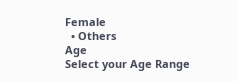Female
  • Others
Age
Select your Age Range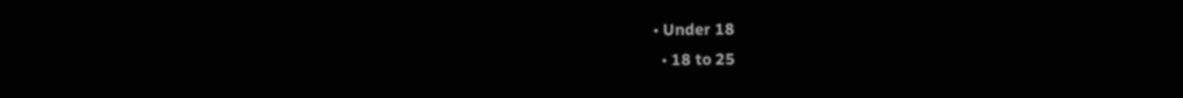• Under 18
  • 18 to 25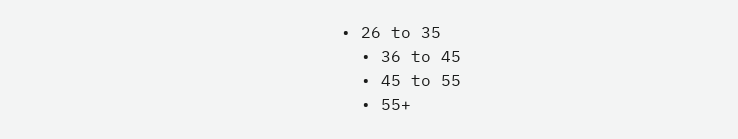• 26 to 35
  • 36 to 45
  • 45 to 55
  • 55+